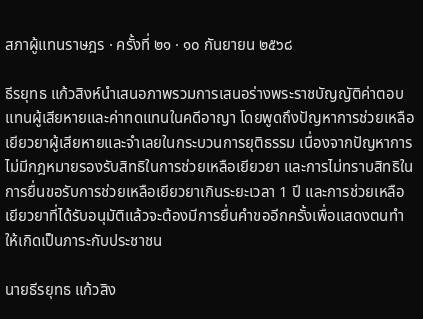สภาผู้แทนราษฎร · ครั้งที่ ๒๑ · ๑๐ กันยายน ๒๕๖๘

ธีรยุทธ แก้วสิงห์นำเสนอภาพรวมการเสนอร่างพระราชบัญญัติค่าตอบแทนผู้เสียหายและค่าทดแทนในคดีอาญา โดยพูดถึงปัญหาการช่วยเหลือเยียวยาผู้เสียหายและจำเลยในกระบวนการยุติธรรม เนื่องจากปัญหาการไม่มีกฎหมายรองรับสิทธิในการช่วยเหลือเยียวยา และการไม่ทราบสิทธิในการยื่นขอรับการช่วยเหลือเยียวยาเกินระยะเวลา 1 ปี และการช่วยเหลือเยียวยาที่ได้รับอนุมัติแล้วจะต้องมีการยื่นคำขออีกครั้งเพื่อแสดงตนทำให้เกิดเป็นภาระกับประชาชน

นายธีรยุทธ แก้วสิง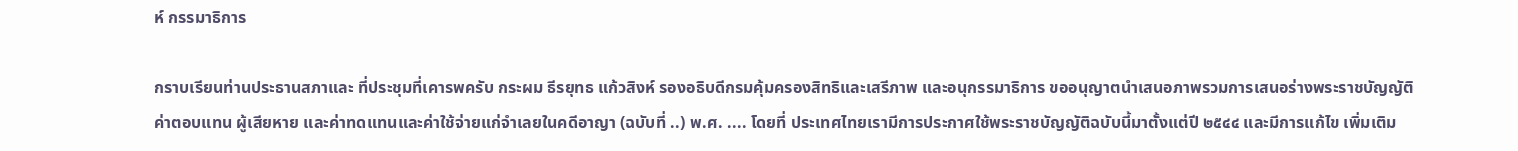ห์ กรรมาธิการ

กราบเรียนท่านประธานสภาและ ที่ประชุมที่เคารพครับ กระผม ธีรยุทธ แก้วสิงห์ รองอธิบดีกรมคุ้มครองสิทธิและเสรีภาพ และอนุกรรมาธิการ ขออนุญาตนำเสนอภาพรวมการเสนอร่างพระราชบัญญัติค่าตอบแทน ผู้เสียหาย และค่าทดแทนและค่าใช้จ่ายแก่จำเลยในคดีอาญา (ฉบับที่ ..) พ.ศ. .... โดยที่ ประเทศไทยเรามีการประกาศใช้พระราชบัญญัติฉบับนี้มาตั้งแต่ปี ๒๕๔๔ และมีการแก้ไข เพิ่มเติม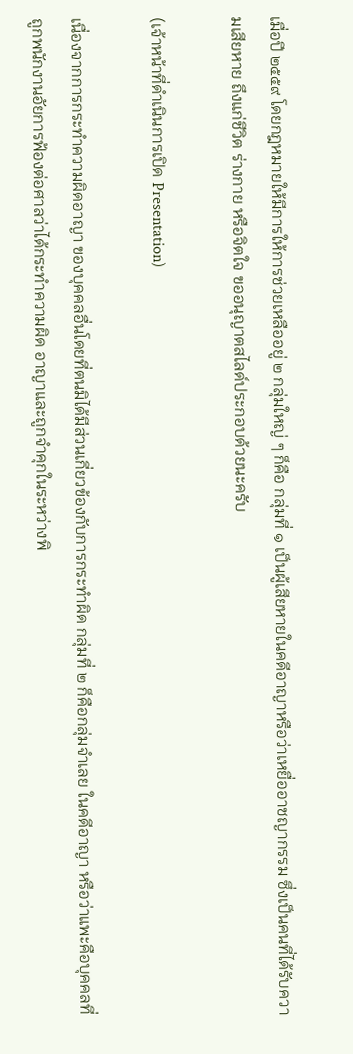เมื่อปี ๒๕๕๙ โดยกฎหมายให้มีการให้การช่วยเหลืออยู่ ๒ กลุ่มใหญ่ ๆ ก็คือ กลุ่มที่ ๑ เป็นผู้เสียหายในคดีอาญาหรือว่าเหยื่ออาชญากรรม ซึ่งเป็นคนที่ได้รับความเสียหาย ถึงแก่ชีวิต ร่างกาย หรือจิตใจ ขออนุญาตสไลด์ประกอบด้วยนะครับ

(เจ้าหน้าที่ดำเนินการเปิด Presentation)

เนื่องจากการกระทำความผิดอาญา ของบุคคลอื่นโดยที่ตนมิได้มีส่วนเกี่ยวข้องกับการกระทำผิด กลุ่มที่ ๒ ก็คือกลุ่มจำเลย ในคดีอาญา หรือว่าแพะคือบุคคลที่ถูกพนักงานอัยการฟ้องต่อศาลว่าได้กระทำความผิด อาญาและถูกจำคุกในระหว่างพิ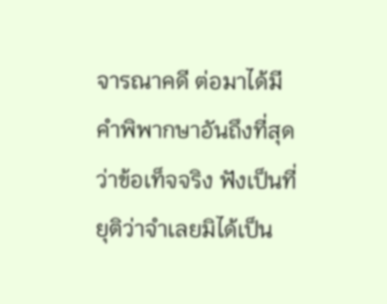จารณาคดี ต่อมาได้มีคำพิพากษาอันถึงที่สุดว่าข้อเท็จจริง ฟังเป็นที่ยุติว่าจำเลยมิได้เป็น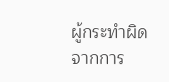ผู้กระทำผิด จากการ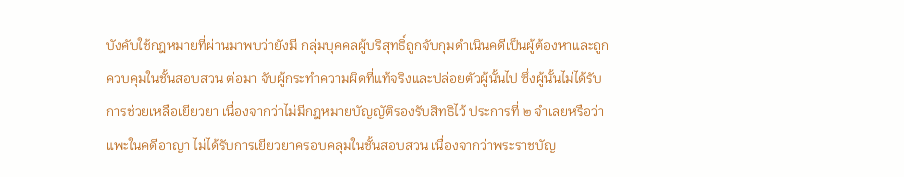บังคับใช้กฎหมายที่ผ่านมาพบว่ายังมี กลุ่มบุคคลผู้บริสุทธิ์ถูกจับกุมดำเนินคดีเป็นผู้ต้องหาและถูกควบคุมในชั้นสอบสวน ต่อมา จับผู้กระทำความผิดที่แท้จริงและปล่อยตัวผู้นั้นไป ซึ่งผู้นั้นไม่ได้รับการช่วยเหลือเยียวยา เนื่องจากว่าไม่มีกฎหมายบัญญัติรองรับสิทธิไว้ ประการที่ ๒ จำเลยหรือว่าแพะในคดีอาญา ไม่ได้รับการเยียวยาครอบคลุมในชั้นสอบสวน เนื่องจากว่าพระราชบัญ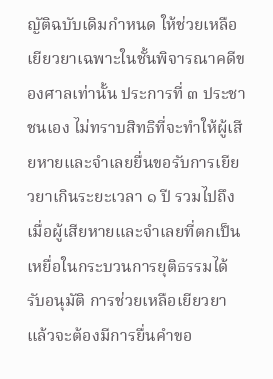ญัติฉบับเดิมกำหนด ให้ช่วยเหลือเยียวยาเฉพาะในชั้นพิจารณาคดีของศาลเท่านั้น ประการที่ ๓ ประชาชนเอง ไม่ทราบสิทธิที่จะทำให้ผู้เสียหายและจำเลยยื่นขอรับการเยียวยาเกินระยะเวลา ๑ ปี รวมไปถึงเมื่อผู้เสียหายและจำเลยที่ตกเป็นเหยื่อในกระบวนการยุติธรรมได้รับอนุมัติ การช่วยเหลือเยียวยาแล้วจะต้องมีการยื่นคำขอ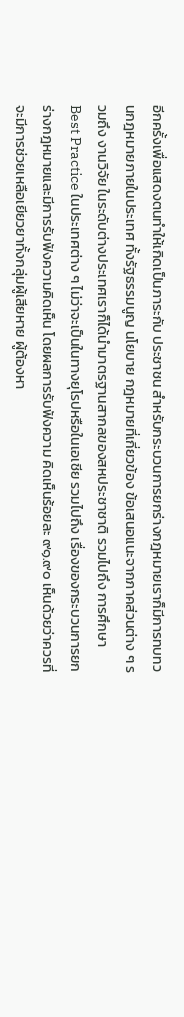อีกครั้งเพื่อแสดงตนทำให้เกิดเป็นภาระกับ ประชาชน สำหรับกระบวนการยกร่างกฎหมายเราก็มีการทบทวนกฎหมายภายในประเทศ ทั้งรัฐธรรมนูญ นโยบาย กฎหมายที่เกี่ยวข้อง ข้อเสนอแนะจากภาคส่วนต่าง ๆ รวมถึง งานวิจัย ในระดับต่างประเทศเราก็ได้นำมาตรฐานสากลของสหประชาชาติ รวมไปถึง การศึกษา Best Practice ในประเทศต่าง ๆ ไม่ว่าจะเป็นในทางยุโรปหรือในเอเชีย รวมไปถึง เรื่องของกระบวนการยกร่างกฎหมายและมีการรับฟังความคิดเห็น โดยผลการรับฟังความ คิดเห็นร้อยละ ๙๑.๙๐ เห็นด้วยว่าควรที่จะมีการช่วยเหลือเยียวยาทั้งกลุ่มผู้เสียหาย ผู้ต้องหา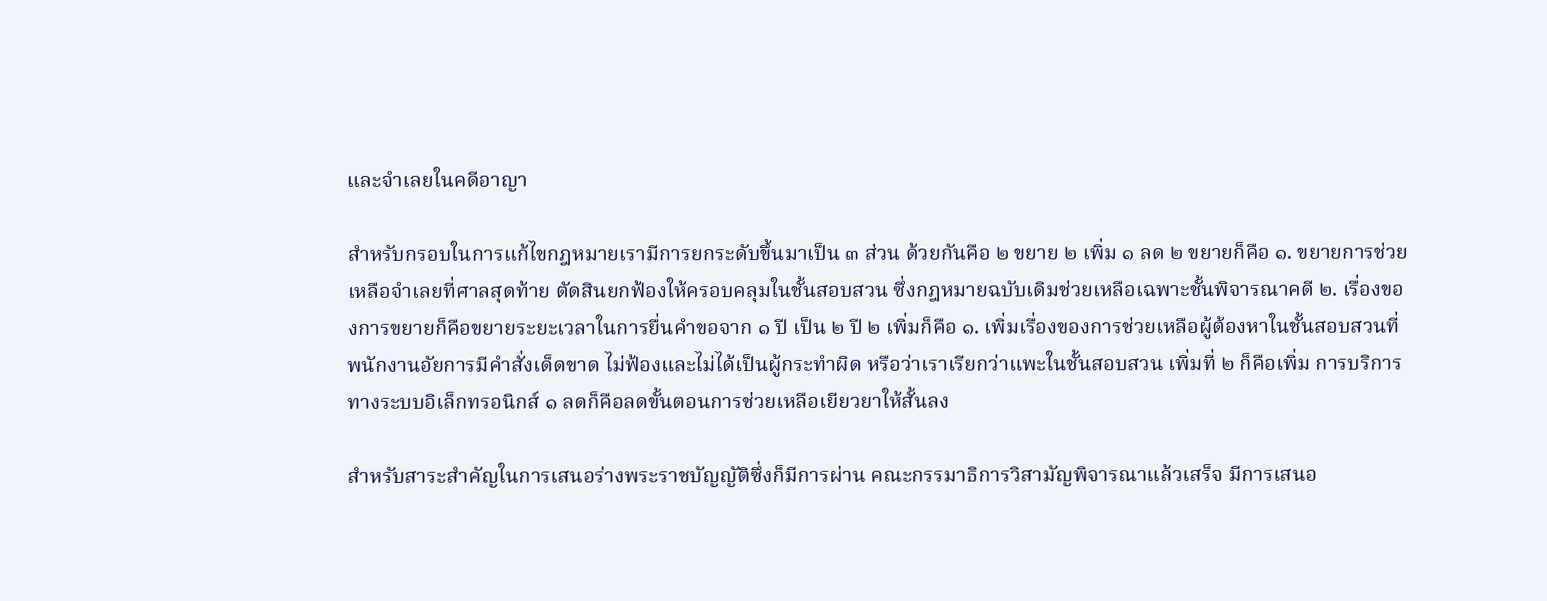และจำเลยในคดีอาญา

สำหรับกรอบในการแก้ไขกฎหมายเรามีการยกระดับขึ้นมาเป็น ๓ ส่วน ด้วยกันคือ ๒ ขยาย ๒ เพิ่ม ๑ ลด ๒ ขยายก็คือ ๑. ขยายการช่วยเหลือจำเลยที่ศาลสุดท้าย ตัดสินยกฟ้องให้ครอบคลุมในชั้นสอบสวน ซึ่งกฎหมายฉบับเดิมช่วยเหลือเฉพาะชั้นพิจารณาคดี ๒. เรื่องของการขยายก็คือขยายระยะเวลาในการยื่นคำขอจาก ๑ ปี เป็น ๒ ปี ๒ เพิ่มก็คือ ๑. เพิ่มเรื่องของการช่วยเหลือผู้ต้องหาในชั้นสอบสวนที่พนักงานอัยการมีคำสั่งเด็ดขาด ไม่ฟ้องและไม่ได้เป็นผู้กระทำผิด หรือว่าเราเรียกว่าแพะในชั้นสอบสวน เพิ่มที่ ๒ ก็คือเพิ่ม การบริการทางระบบอิเล็กทรอนิกส์ ๑ ลดก็คือลดขั้นตอนการช่วยเหลือเยียวยาให้สั้นลง

สำหรับสาระสำคัญในการเสนอร่างพระราชบัญญัติซึ่งก็มีการผ่าน คณะกรรมาธิการวิสามัญพิจารณาแล้วเสร็จ มีการเสนอ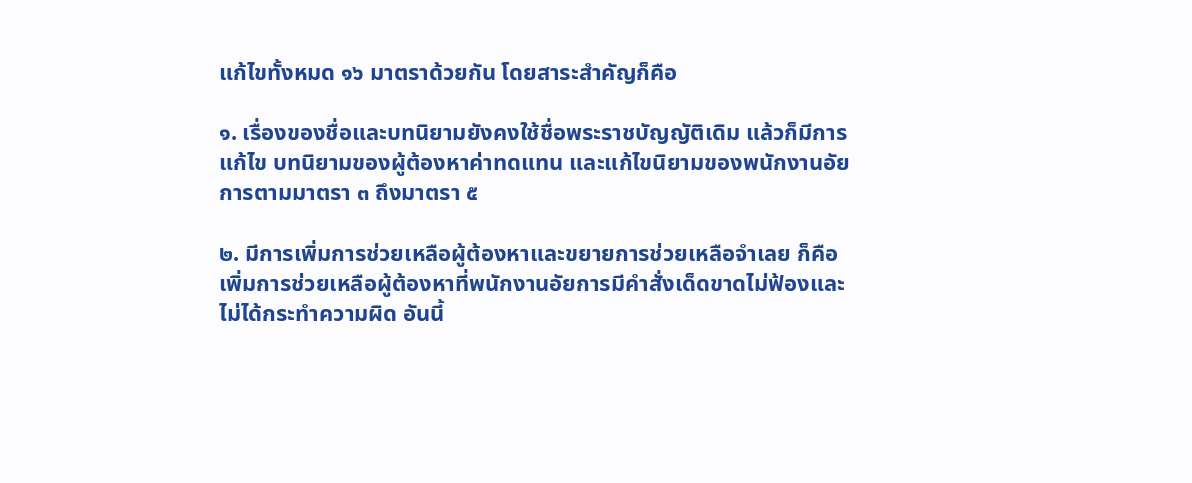แก้ไขทั้งหมด ๑๖ มาตราด้วยกัน โดยสาระสำคัญก็คือ

๑. เรื่องของชื่อและบทนิยามยังคงใช้ชื่อพระราชบัญญัติเดิม แล้วก็มีการแก้ไข บทนิยามของผู้ต้องหาค่าทดแทน และแก้ไขนิยามของพนักงานอัยการตามมาตรา ๓ ถึงมาตรา ๕

๒. มีการเพิ่มการช่วยเหลือผู้ต้องหาและขยายการช่วยเหลือจำเลย ก็คือ เพิ่มการช่วยเหลือผู้ต้องหาที่พนักงานอัยการมีคำสั่งเด็ดขาดไม่ฟ้องและไม่ได้กระทำความผิด อันนี้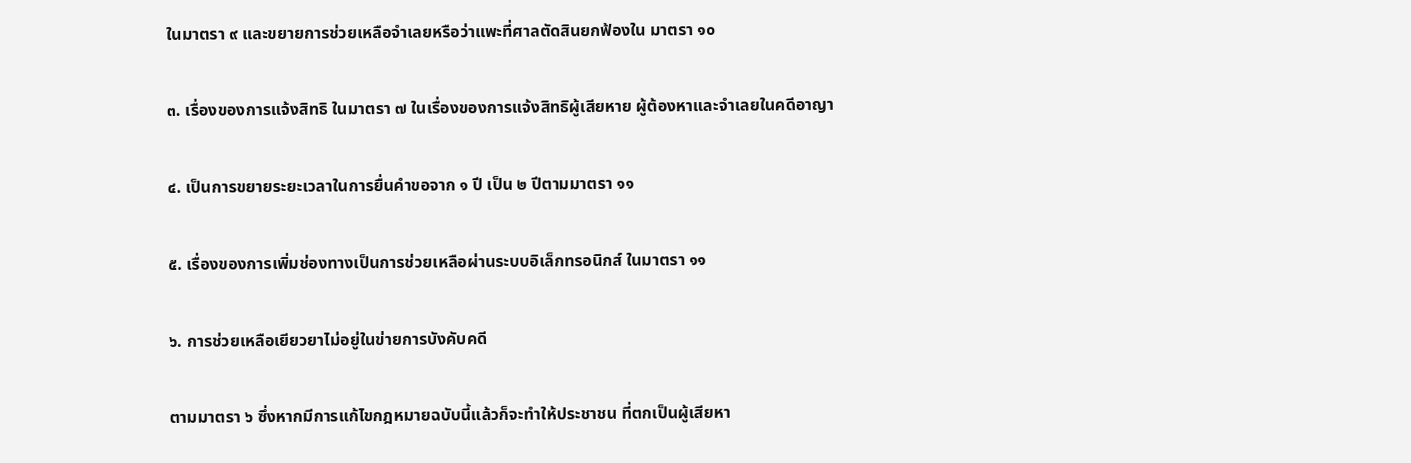ในมาตรา ๙ และขยายการช่วยเหลือจำเลยหรือว่าแพะที่ศาลตัดสินยกฟ้องใน มาตรา ๑๐

๓. เรื่องของการแจ้งสิทธิ ในมาตรา ๗ ในเรื่องของการแจ้งสิทธิผู้เสียหาย ผู้ต้องหาและจำเลยในคดีอาญา

๔. เป็นการขยายระยะเวลาในการยื่นคำขอจาก ๑ ปี เป็น ๒ ปีตามมาตรา ๑๑

๕. เรื่องของการเพิ่มช่องทางเป็นการช่วยเหลือผ่านระบบอิเล็กทรอนิกส์ ในมาตรา ๑๑

๖. การช่วยเหลือเยียวยาไม่อยู่ในข่ายการบังคับคดี

ตามมาตรา ๖ ซึ่งหากมีการแก้ไขกฎหมายฉบับนี้แล้วก็จะทำให้ประชาชน ที่ตกเป็นผู้เสียหา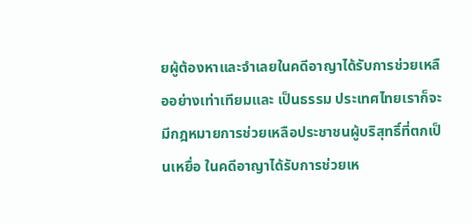ยผู้ต้องหาและจำเลยในคดีอาญาได้รับการช่วยเหลืออย่างเท่าเทียมและ เป็นธรรม ประเทศไทยเราก็จะมีกฎหมายการช่วยเหลือประชาชนผู้บริสุทธิ์ที่ตกเป็นเหยื่อ ในคดีอาญาได้รับการช่วยเห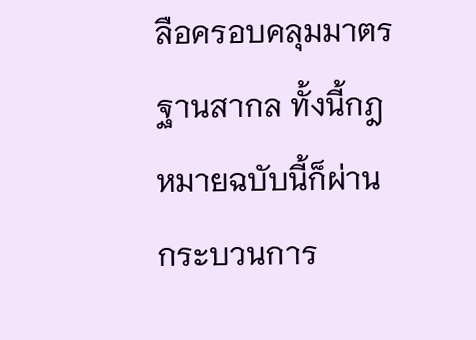ลือครอบคลุมมาตรฐานสากล ทั้งนี้กฎหมายฉบับนี้ก็ผ่าน กระบวนการ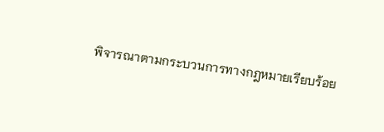พิจารณาตามกระบวนการทางกฎหมายเรียบร้อย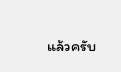แล้วครับ